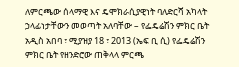ለምርጫው ሰላማዊ እና ዴሞክራሲያዊነት ባለድርሻ አካላት ኃላፊነታቸውን መወጣት አለባቸው – የፌዴሬሽን ምክር ቤት
አዲስ አበባ ፣ ሚያዝያ 18 ፣ 2013 (ኤፍ ቢ ሲ) የፌዴሬሽን ምክር ቤት የዘንድሮው ጠቅላላ ምርጫ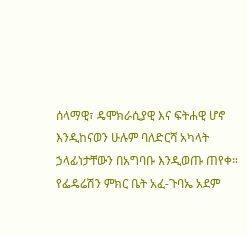ሰላማዊ፣ ዴሞክራሲያዊ እና ፍትሐዊ ሆኖ እንዲከናወን ሁሉም ባለድርሻ አካላት ኃላፊነታቸውን በአግባቡ እንዲወጡ ጠየቀ።
የፌዴሬሽን ምክር ቤት አፈ-ጉባኤ አደም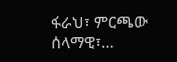ፋራህ፣ ምርጫው ሰላማዊ፣…